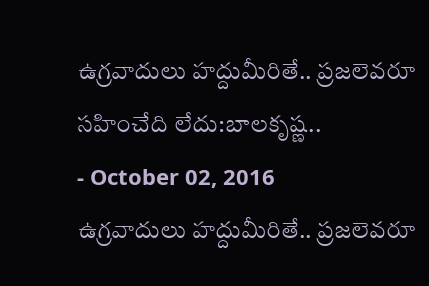ఉగ్రవాదులు హద్దుమీరితే.. ప్రజలెవరూ సహించేది లేదు:బాలకృష్ణ..
- October 02, 2016
ఉగ్రవాదులు హద్దుమీరితే.. ప్రజలెవరూ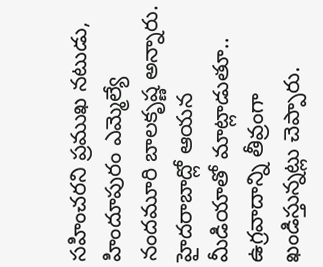సహించరని ప్రముఖ నటుడు, హిందూపురం ఎమ్మెల్యే నందమూరి బాలకృష్ణ అన్నారు. హైదరాబాద్లో ఆయన మీడియాతో మాట్లాడుతూ.. ఉగ్రవాదాన్ని తీవ్రంగా ఖండిస్తున్నట్లు చెప్పారు.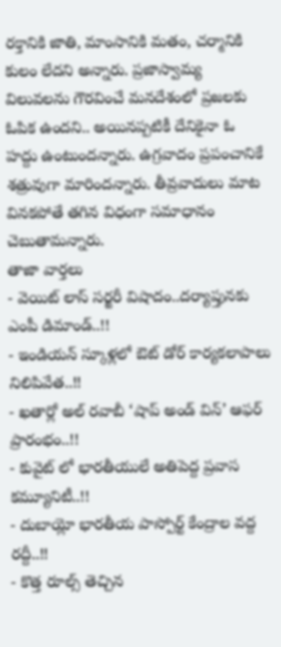రక్తానికి జాతి, మాంసానికి మతం, చర్మానికి కులం లేదని అన్నారు. ప్రజాస్వామ్య విలువలను గౌరవించే మనదేశంలో ప్రజలకు ఓపిక ఉందని.. అయినప్పటికీ దేనికైనా ఓ హద్దు ఉంటుందన్నారు. ఉగ్రవాదం ప్రపంచానికే శత్రువుగా మారిందన్నారు. తీవ్రవాదులు మాట వినకపోతే తగిన విధంగా సమాధానం చెబుతామన్నారు.
తాజా వార్తలు
- వెయిట్ లాస్ సర్జరీ విషాదం..దర్యాప్తునకు ఎంపీ డిమాండ్..!!
- ఇండియన్ స్కూళ్లలో ఔట్ డోర్ కార్యకలాపాలు నిలిపివేత..!!
- ఖతార్లో అల్ రవాబీ ‘షాప్ అండ్ విన్’ ఆఫర్ ప్రారంభం..!!
- కువైట్ లో భారతీయులే అతిపెద్ద ప్రవాస కమ్యూనిటీ..!!
- దుబాయ్లో భారతీయ పాస్పోర్ట్ కేంద్రాల వద్ద రద్దీ..!!
- కొత్త రూల్స్ తెచ్చిన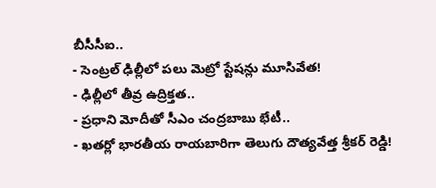బీసీసీఐ..
- సెంట్రల్ ఢిల్లీలో పలు మెట్రో స్టేషన్లు మూసివేత!
- ఢిల్లీలో తీవ్ర ఉద్రిక్తత..
- ప్రధాని మోదీతో సీఎం చంద్రబాబు భేటీ..
- ఖతర్లో భారతీయ రాయబారిగా తెలుగు దౌత్యవేత్త శ్రీకర్ రెడ్డి!